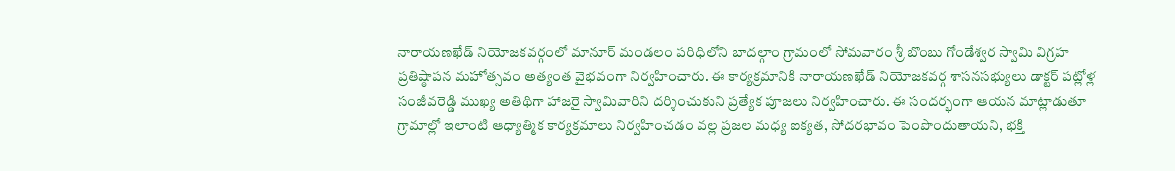నారాయణఖేడ్ నియోజకవర్గంలో మానూర్ మండలం పరిధిలోని బాదల్గాం గ్రామంలో సోమవారం శ్రీ బొంబు గోండేశ్వర స్వామి విగ్రహ ప్రతిష్ఠాపన మహోత్సవం అత్యంత వైభవంగా నిర్వహించారు. ఈ కార్యక్రమానికి నారాయణఖేడ్ నియోజకవర్గ శాసనసభ్యులు డాక్టర్ పట్లోళ్ల సంజీవరెడ్డి ముఖ్య అతిథిగా హాజరై స్వామివారిని దర్శించుకుని ప్రత్యేక పూజలు నిర్వహించారు. ఈ సందర్భంగా ఆయన మాట్లాడుతూ గ్రామాల్లో ఇలాంటి ఆధ్యాత్మిక కార్యక్రమాలు నిర్వహించడం వల్ల ప్రజల మధ్య ఐక్యత, సోదరభావం పెంపొందుతాయని, భక్తి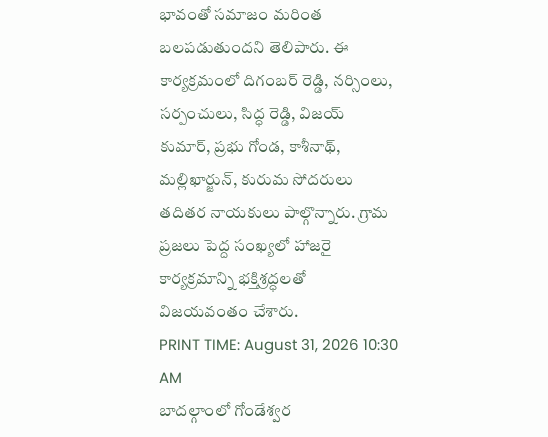భావంతో సమాజం మరింత బలపడుతుందని తెలిపారు. ఈ కార్యక్రమంలో దిగంబర్ రెడ్డి, నర్సింలు, సర్పంచులు, సిద్ధ రెడ్డి, విజయ్ కుమార్, ప్రభు గోండ, కాశీనాథ్, మల్లిఖార్జున్, కురుమ సోదరులు తదితర నాయకులు పాల్గొన్నారు. గ్రామ ప్రజలు పెద్ద సంఖ్యలో హాజరై కార్యక్రమాన్ని భక్తిశ్రద్ధలతో విజయవంతం చేశారు.
PRINT TIME: August 31, 2026 10:30 AM
బాదల్గాంలో గోండేశ్వర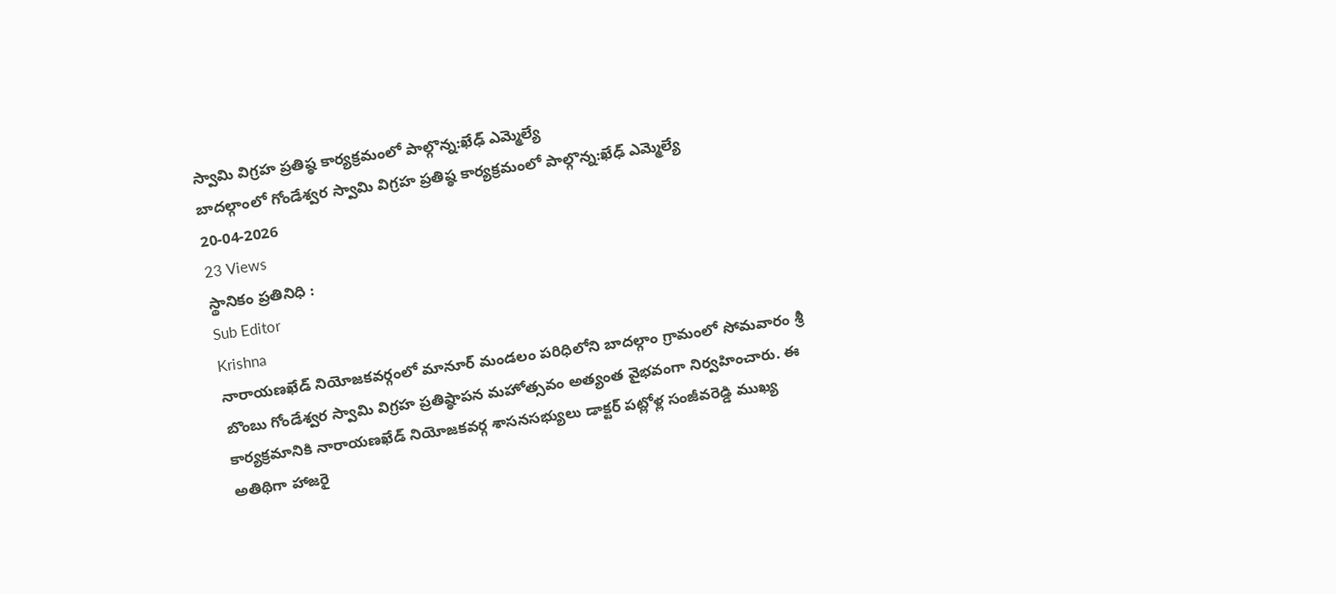స్వామి విగ్రహ ప్రతిష్ఠ కార్యక్రమంలో పాల్గొన్న:ఖేఢ్ ఎమ్మెల్యే
బాదల్గాంలో గోండేశ్వర స్వామి విగ్రహ ప్రతిష్ఠ కార్యక్రమంలో పాల్గొన్న:ఖేఢ్ ఎమ్మెల్యే
20-04-2026
23 Views
స్థానికం ప్రతినిధి :
Sub Editor
Krishna
నారాయణఖేడ్ నియోజకవర్గంలో మానూర్ మండలం పరిధిలోని బాదల్గాం గ్రామంలో సోమవారం శ్రీ బొంబు గోండేశ్వర స్వామి విగ్రహ ప్రతిష్ఠాపన మహోత్సవం అత్యంత వైభవంగా నిర్వహించారు. ఈ కార్యక్రమానికి నారాయణఖేడ్ నియోజకవర్గ శాసనసభ్యులు డాక్టర్ పట్లోళ్ల సంజీవరెడ్డి ముఖ్య అతిథిగా హాజరై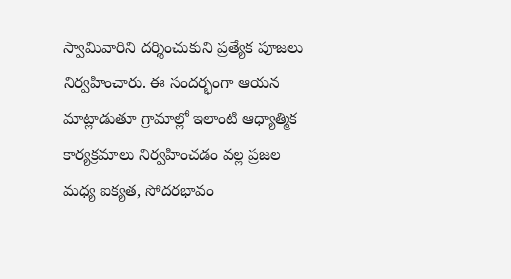స్వామివారిని దర్శించుకుని ప్రత్యేక పూజలు నిర్వహించారు. ఈ సందర్భంగా ఆయన మాట్లాడుతూ గ్రామాల్లో ఇలాంటి ఆధ్యాత్మిక కార్యక్రమాలు నిర్వహించడం వల్ల ప్రజల మధ్య ఐక్యత, సోదరభావం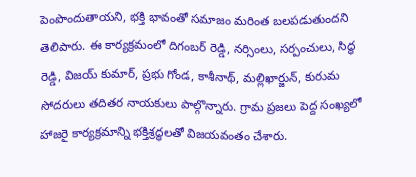పెంపొందుతాయని, భక్తి భావంతో సమాజం మరింత బలపడుతుందని తెలిపారు. ఈ కార్యక్రమంలో దిగంబర్ రెడ్డి, నర్సింలు, సర్పంచులు, సిద్ధ రెడ్డి, విజయ్ కుమార్, ప్రభు గోండ, కాశీనాథ్, మల్లిఖార్జున్, కురుమ సోదరులు తదితర నాయకులు పాల్గొన్నారు. గ్రామ ప్రజలు పెద్ద సంఖ్యలో హాజరై కార్యక్రమాన్ని భక్తిశ్రద్ధలతో విజయవంతం చేశారు.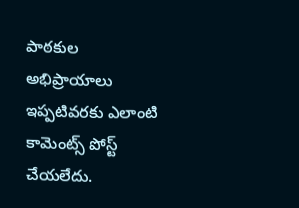పాఠకుల అభిప్రాయాలు
ఇప్పటివరకు ఎలాంటి కామెంట్స్ పోస్ట్ చేయలేదు.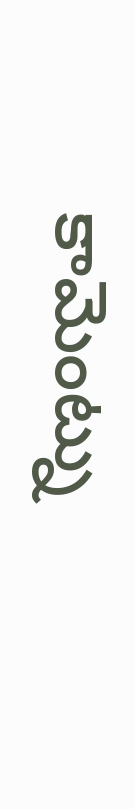కామెంట్ను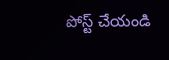పోస్ట్ చేయండి